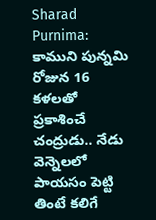Sharad Purnima: కాముని పున్నమి రోజున 16 కళలతో ప్రకాశించే చంద్రుడు.. నేడు వెన్నెలలో పాయసం పెట్టి తింటే కలిగే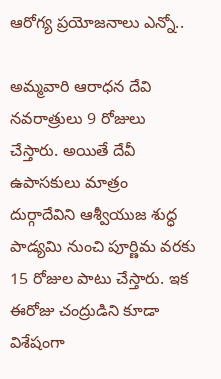ఆరోగ్య ప్రయోజనాలు ఎన్నో..

అమ్మవారి ఆరాధన దేవి నవరాత్రులు 9 రోజులు చేస్తారు. అయితే దేవీ ఉపాసకులు మాత్రం దుర్గాదేవిని ఆశ్వీయుజ శుద్ధ పాడ్యమి నుంచి పూర్ణిమ వరకు 15 రోజుల పాటు చేస్తారు. ఇక ఈరోజు చంద్రుడిని కూడా విశేషంగా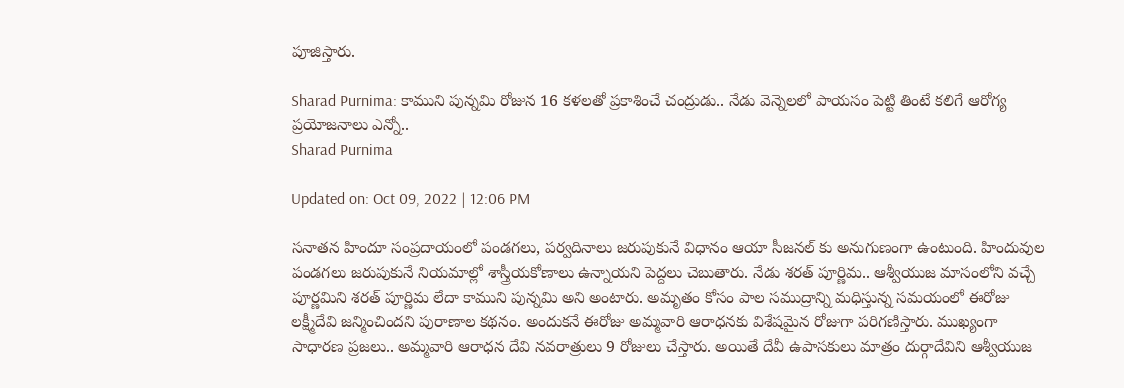పూజిస్తారు.

Sharad Purnima: కాముని పున్నమి రోజున 16 కళలతో ప్రకాశించే చంద్రుడు.. నేడు వెన్నెలలో పాయసం పెట్టి తింటే కలిగే ఆరోగ్య ప్రయోజనాలు ఎన్నో..
Sharad Purnima

Updated on: Oct 09, 2022 | 12:06 PM

సనాతన హిందూ సంప్రదాయంలో పండగలు, పర్వదినాలు జరుపుకునే విధానం ఆయా సీజనల్ కు అనుగుణంగా ఉంటుంది. హిందువుల పండగలు జరుపుకునే నియమాల్లో శాస్త్రీయకోణాలు ఉన్నాయని పెద్దలు చెబుతారు. నేడు శరత్ పూర్ణిమ.. ఆశ్వీయుజ మాసంలోని వచ్చే పూర్ణమిని శరత్ పూర్ణిమ లేదా కాముని పున్నమి అని అంటారు. అమృతం కోసం పాల సముద్రాన్ని మధిస్తున్న సమయంలో ఈరోజు లక్ష్మీదేవి జన్మించిందని పురాణాల కథనం. అందుకనే ఈరోజు అమ్మవారి ఆరాధనకు విశేషమైన రోజుగా పరిగణిస్తారు. ముఖ్యంగా సాధారణ ప్రజలు.. అమ్మవారి ఆరాధన దేవి నవరాత్రులు 9 రోజులు చేస్తారు. అయితే దేవీ ఉపాసకులు మాత్రం దుర్గాదేవిని ఆశ్వీయుజ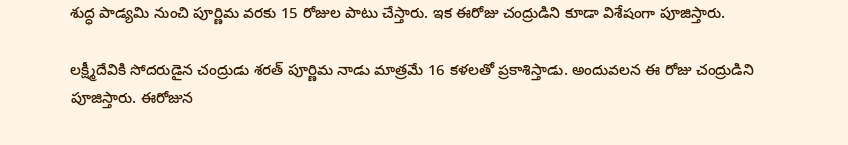శుద్ధ పాడ్యమి నుంచి పూర్ణిమ వరకు 15 రోజుల పాటు చేస్తారు. ఇక ఈరోజు చంద్రుడిని కూడా విశేషంగా పూజిస్తారు.

లక్ష్మీదేవికి సోదరుడైన చంద్రుడు శరత్ పూర్ణిమ నాడు మాత్రమే 16 కళలతో ప్రకాశిస్తాడు. అందువలన ఈ రోజు చంద్రుడిని పూజిస్తారు. ఈరోజున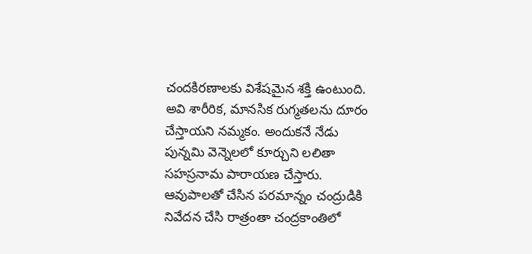చందకిరణాలకు విశేషమైన శక్తి ఉంటుంది. అవి శారీరిక, మానసిక రుగ్మతలను దూరం చేస్తాయని నమ్మకం. అందుకనే నేడు  పున్నమి వెన్నెలలో కూర్చుని లలితా సహస్రనామ పారాయణ చేస్తారు. ఆవుపాలతో చేసిన పరమాన్నం చంద్రుడికి నివేదన చేసి రాత్రంతా చంద్రకాంతిలో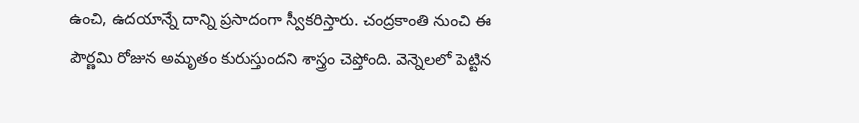ఉంచి, ఉదయాన్నే దాన్ని ప్రసాదంగా స్వీకరిస్తారు. చంద్రకాంతి నుంచి ఈ పౌర్ణమి రోజున అమృతం కురుస్తుందని శాస్త్రం చెప్తోంది. వెన్నెలలో పెట్టిన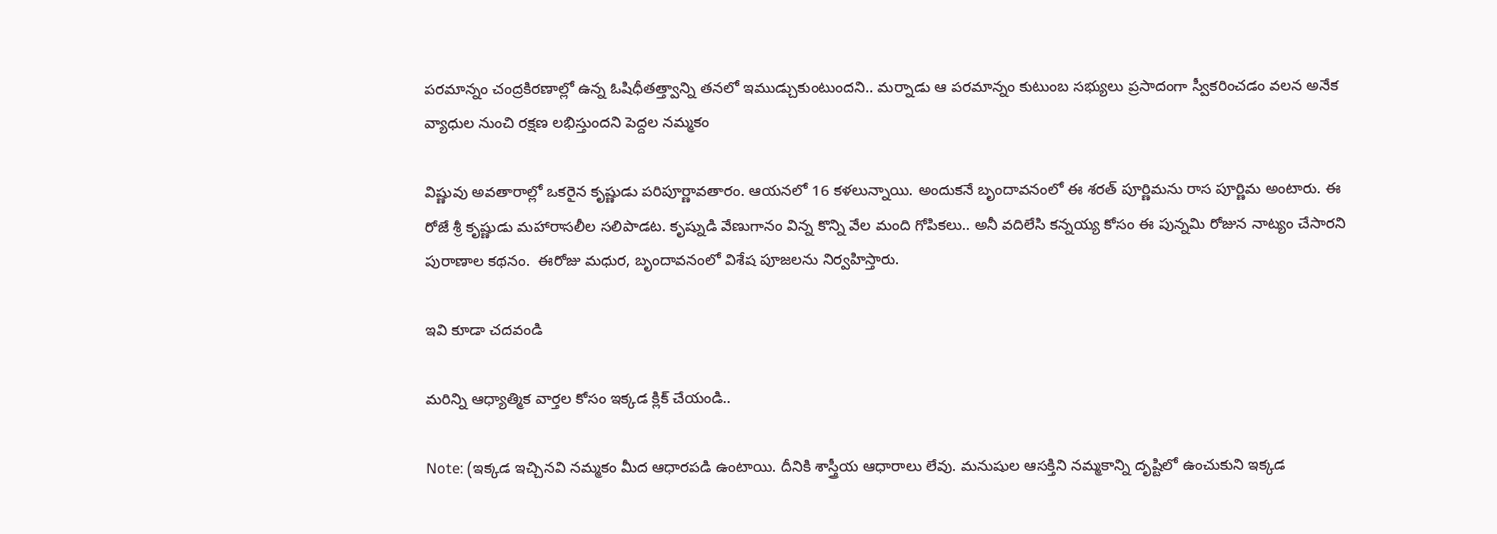పరమాన్నం చంద్రకిరణాల్లో ఉన్న ఓషిధీతత్త్వాన్ని తనలో ఇముడ్చుకుంటుందని.. మర్నాడు ఆ పరమాన్నం కుటుంబ సభ్యులు ప్రసాదంగా స్వీకరించడం వలన అనేక వ్యాధుల నుంచి రక్షణ లభిస్తుందని పెద్దల నమ్మకం

విష్ణువు అవతారాల్లో ఒకరైన కృష్ణుడు పరిపూర్ణావతారం. ఆయనలో 16 కళలున్నాయి. అందుకనే బృందావనంలో ఈ శరత్ పూర్ణిమను రాస పూర్ణిమ అంటారు. ఈ రోజే శ్రీ కృష్ణుడు మహారాసలీల సలిపాడట. కృష్నుడి వేణుగానం విన్న కొన్ని వేల మంది గోపికలు.. అనీ వదిలేసి కన్నయ్య కోసం ఈ పున్నమి రోజున నాట్యం చేసారని పురాణాల కథనం.  ఈరోజు మధుర, బృందావనంలో విశేష పూజలను నిర్వహిస్తారు.

ఇవి కూడా చదవండి

మరిన్ని ఆధ్యాత్మిక వార్తల కోసం ఇక్కడ క్లిక్ చేయండి..

Note: (ఇక్కడ ఇచ్చినవి నమ్మకం మీద ఆధారపడి ఉంటాయి. దీనికి శాస్త్రీయ ఆధారాలు లేవు. మనుషుల ఆసక్తిని నమ్మకాన్ని దృష్టిలో ఉంచుకుని ఇక్కడ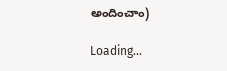అందించాం)

Loading...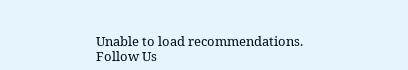Unable to load recommendations.
Follow Us